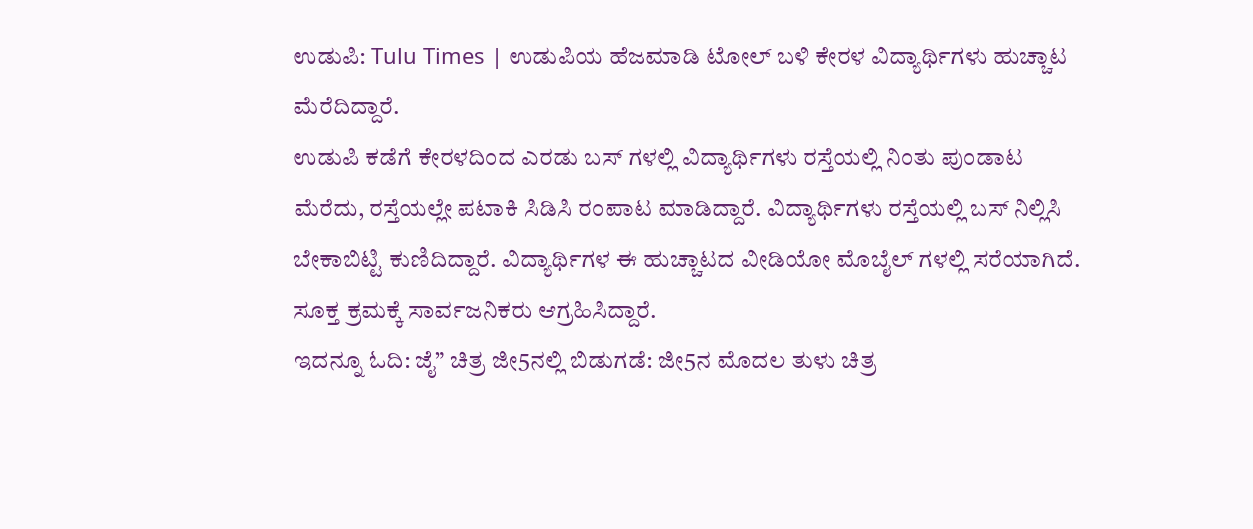ಉಡುಪಿ: Tulu Times | ಉಡುಪಿಯ ಹೆಜಮಾಡಿ ಟೋಲ್ ಬಳಿ ಕೇರಳ ವಿದ್ಯಾರ್ಥಿಗಳು ಹುಚ್ಚಾಟ ಮೆರೆದಿದ್ದಾರೆ.
ಉಡುಪಿ ಕಡೆಗೆ ಕೇರಳದಿಂದ ಎರಡು ಬಸ್ ಗಳಲ್ಲಿ ವಿದ್ಯಾರ್ಥಿಗಳು ರಸ್ತೆಯಲ್ಲಿ ನಿಂತು ಪುಂಡಾಟ ಮೆರೆದು, ರಸ್ತೆಯಲ್ಲೇ ಪಟಾಕಿ ಸಿಡಿಸಿ ರಂಪಾಟ ಮಾಡಿದ್ದಾರೆ. ವಿದ್ಯಾರ್ಥಿಗಳು ರಸ್ತೆಯಲ್ಲಿ ಬಸ್ ನಿಲ್ಲಿಸಿ ಬೇಕಾಬಿಟ್ಟಿ ಕುಣಿದಿದ್ದಾರೆ. ವಿದ್ಯಾರ್ಥಿಗಳ ಈ ಹುಚ್ಚಾಟದ ವೀಡಿಯೋ ಮೊಬೈಲ್ ಗಳಲ್ಲಿ ಸರೆಯಾಗಿದೆ. ಸೂಕ್ತ ಕ್ರಮಕ್ಕೆ ಸಾರ್ವಜನಿಕರು ಆಗ್ರಹಿಸಿದ್ದಾರೆ.
ಇದನ್ನೂ ಓದಿ: ಜೈ” ಚಿತ್ರ ಜೀ5ನಲ್ಲಿ ಬಿಡುಗಡೆ: ಜೀ5ನ ಮೊದಲ ತುಳು ಚಿತ್ರ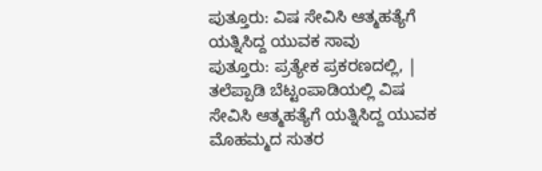ಪುತ್ತೂರು: ವಿಷ ಸೇವಿಸಿ ಆತ್ಮಹತ್ಯೆಗೆ ಯತ್ನಿಸಿದ್ದ ಯುವಕ ಸಾವು
ಪುತ್ತೂರು: ಪ್ರತ್ಯೇಕ ಪ್ರಕರಣದಲ್ಲಿ, | ತಲೆಪ್ಪಾಡಿ ಬೆಟ್ಟಂಪಾಡಿಯಲ್ಲಿ ವಿಷ ಸೇವಿಸಿ ಆತ್ಮಹತ್ಯೆಗೆ ಯತ್ನಿಸಿದ್ದ ಯುವಕ ಮೊಹಮ್ಮದ ಸುತರ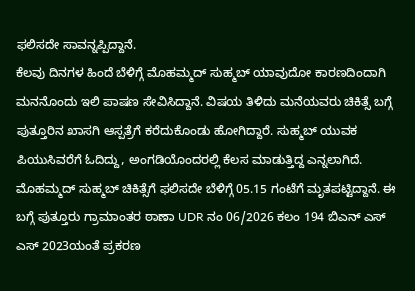ಫಲಿಸದೇ ಸಾವನ್ನಪ್ಪಿದ್ದಾನೆ.
ಕೆಲವು ದಿನಗಳ ಹಿಂದೆ ಬೆಳಿಗ್ಗೆ ಮೊಹಮ್ಮದ್ ಸುಹ್ಮಬ್ ಯಾವುದೋ ಕಾರಣದಿಂದಾಗಿ ಮನನೊಂದು ಇಲಿ ಪಾಷಣ ಸೇವಿಸಿದ್ದಾನೆ. ವಿಷಯ ತಿಳಿದು ಮನೆಯವರು ಚಿಕಿತ್ಸೆ ಬಗ್ಗೆ ಪುತ್ತೂರಿನ ಖಾಸಗಿ ಆಸ್ಪತ್ರೆಗೆ ಕರೆದುಕೊಂಡು ಹೋಗಿದ್ದಾರೆ. ಸುಹ್ಮಬ್ ಯುವಕ ಪಿಯುಸಿವರೆಗೆ ಓದಿದ್ದು, ಅಂಗಡಿಯೊಂದರಲ್ಲಿ ಕೆಲಸ ಮಾಡುತ್ತಿದ್ದ ಎನ್ನಲಾಗಿದೆ. ಮೊಹಮ್ಮದ್ ಸುಹ್ಮಬ್ ಚಿಕಿತ್ಸೆಗೆ ಫಲಿಸದೇ ಬೆಳಿಗ್ಗೆ 05.15 ಗಂಟೆಗೆ ಮೃತಪಟ್ಟಿದ್ದಾನೆ. ಈ ಬಗ್ಗೆ ಪುತ್ತೂರು ಗ್ರಾಮಾಂತರ ಠಾಣಾ UDR ನಂ 06/2026 ಕಲಂ 194 ಬಿಎನ್ ಎಸ್ ಎಸ್ 2023ಯಂತೆ ಪ್ರಕರಣ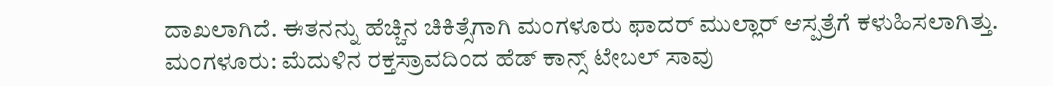ದಾಖಲಾಗಿದೆ. ಈತನನ್ನು ಹೆಚ್ಚಿನ ಚಿಕಿತ್ಸೆಗಾಗಿ ಮಂಗಳೂರು ಫಾದರ್ ಮುಲ್ಲಾರ್ ಆಸ್ಪತ್ರೆಗೆ ಕಳುಹಿಸಲಾಗಿತ್ತು.
ಮಂಗಳೂರು: ಮೆದುಳಿನ ರಕ್ತಸ್ರಾವದಿಂದ ಹೆಡ್ ಕಾನ್ಸ್ ಟೇಬಲ್ ಸಾವು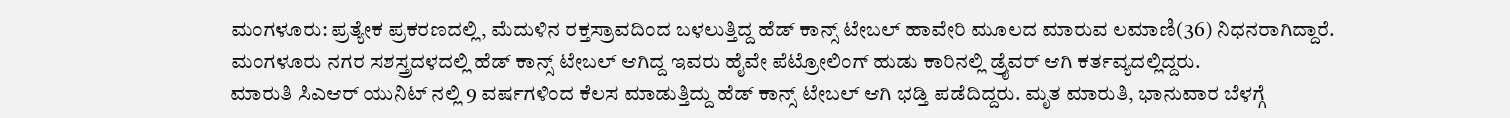ಮಂಗಳೂರು: ಪ್ರತ್ಯೇಕ ಪ್ರಕರಣದಲ್ಲಿ, ಮೆದುಳಿನ ರಕ್ತಸ್ರಾವದಿಂದ ಬಳಲುತ್ತಿದ್ದ ಹೆಡ್ ಕಾನ್ಸ್ ಟೇಬಲ್ ಹಾವೇರಿ ಮೂಲದ ಮಾರುವ ಲಮಾಣಿ(36) ನಿಧನರಾಗಿದ್ದಾರೆ. ಮಂಗಳೂರು ನಗರ ಸಶಸ್ತ್ರದಳದಲ್ಲಿ ಹೆಡ್ ಕಾನ್ಸ್ ಟೇಬಲ್ ಆಗಿದ್ದ ಇವರು ಹೈವೇ ಪೆಟ್ರೋಲಿಂಗ್ ಹುಡು ಕಾರಿನಲ್ಲಿ ಡ್ರೈವರ್ ಆಗಿ ಕರ್ತವ್ಯದಲ್ಲಿದ್ದರು.
ಮಾರುತಿ ಸಿಎಆರ್ ಯುನಿಟ್ ನಲ್ಲಿ 9 ವರ್ಷಗಳಿಂದ ಕೆಲಸ ಮಾಡುತ್ತಿದ್ದು ಹೆಡ್ ಕಾನ್ಸ್ ಟೇಬಲ್ ಆಗಿ ಭಡ್ತಿ ಪಡೆದಿದ್ದರು. ಮೃತ ಮಾರುತಿ, ಭಾನುವಾರ ಬೆಳಗ್ಗೆ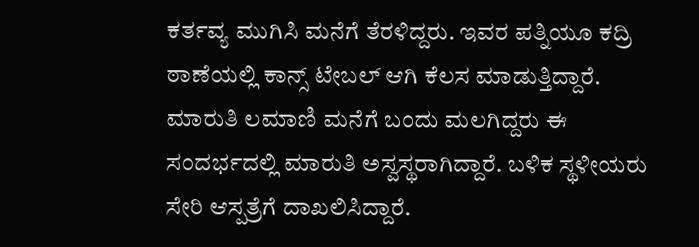ಕರ್ತವ್ಯ ಮುಗಿಸಿ ಮನೆಗೆ ತೆರಳಿದ್ದರು. ಇವರ ಪತ್ನಿಯೂ ಕದ್ರಿ ಠಾಣೆಯಲ್ಲಿ ಕಾನ್ಸ್ ಟೇಬಲ್ ಆಗಿ ಕೆಲಸ ಮಾಡುತ್ತಿದ್ದಾರೆ. ಮಾರುತಿ ಲಮಾಣಿ ಮನೆಗೆ ಬಂದು ಮಲಗಿದ್ದರು ಈ ಸಂದರ್ಭದಲ್ಲಿ ಮಾರುತಿ ಅಸ್ವಸ್ಥರಾಗಿದ್ದಾರೆ. ಬಳಿಕ ಸ್ಥಳೀಯರು ಸೇರಿ ಆಸ್ಪತ್ರೆಗೆ ದಾಖಲಿಸಿದ್ದಾರೆ.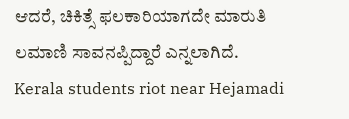ಆದರೆ, ಚಿಕಿತ್ಸೆ ಫಲಕಾರಿಯಾಗದೇ ಮಾರುತಿ ಲಮಾಣಿ ಸಾವನಪ್ಪಿದ್ದಾರೆ ಎನ್ನಲಾಗಿದೆ.
Kerala students riot near Hejamadi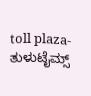toll plaza- ತುಳುಟೈಮ್ಸ್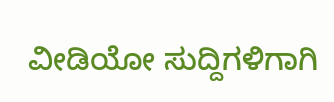ವೀಡಿಯೋ ಸುದ್ದಿಗಳಿಗಾಗಿ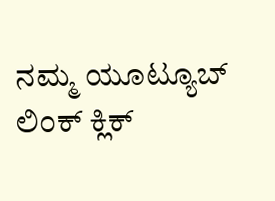ನಮ್ಮ ಯೂಟ್ಯೂಬ್ ಲಿಂಕ್ ಕ್ಲಿಕ್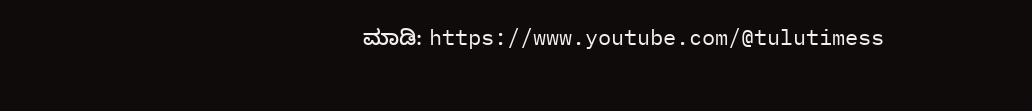ಮಾಡಿ: https://www.youtube.com/@tulutimess